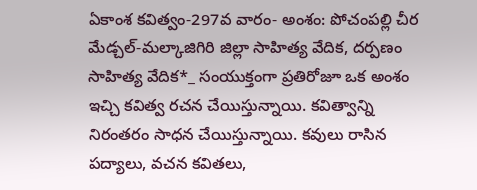ఏకాంశ కవిత్వం-297వ వారం- అంశం: పోచంపల్లి చీర మేడ్చల్-మల్కాజిగిరి జిల్లా సాహిత్య వేదిక, దర్పణం సాహిత్య వేదిక*_ సంయుక్తంగా ప్రతిరోజూ ఒక అంశం ఇచ్చి కవిత్వ రచన చేయిస్తున్నాయి. కవిత్వాన్ని నిరంతరం సాధన చేయిస్తున్నాయి. కవులు రాసిన పద్యాలు, వచన కవితలు,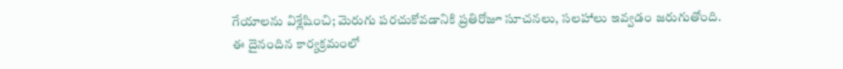గేయాలను విశ్లేషించి; మెరుగు పరచుకోవడానికి ప్రతిరోజూ సూచనలు, సలహాలు ఇవ్వడం జరుగుతోంది.
ఈ దైనందిన కార్యక్రమంలో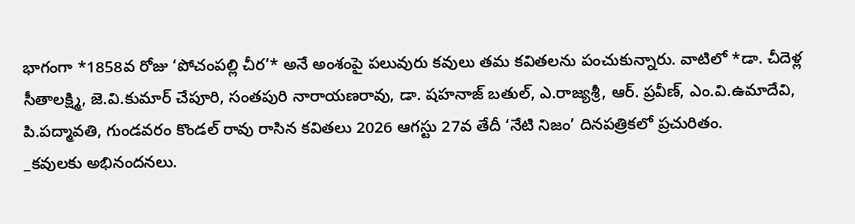భాగంగా *1858వ రోజు ‘పోచంపల్లి చీర’* అనే అంశంపై పలువురు కవులు తమ కవితలను పంచుకున్నారు. వాటిలో *డా. చీదెళ్ల సీతాలక్ష్మి, జె.వి.కుమార్ చేపూరి, సంతపురి నారాయణరావు, డా. షహనాజ్ బతుల్, ఎ.రాజ్యశ్రీ, ఆర్. ప్రవీణ్, ఎం.వి.ఉమాదేవి, పి.పద్మావతి, గుండవరం కొండల్ రావు రాసిన కవితలు 2026 ఆగస్టు 27వ తేదీ ‘నేటి నిజం’ దినపత్రికలో ప్రచురితం.
_కవులకు అభినందనలు.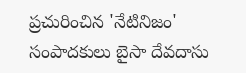ప్రచురించిన 'నేటినిజం' సంపాదకులు బైసా దేవదాసు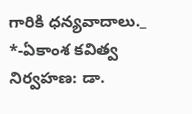గారికి ధన్యవాదాలు._
*-ఏకాంశ కవిత్వ నిర్వహణ: డా.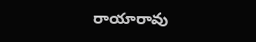రాయారావు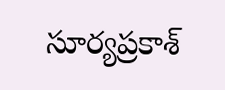సూర్యప్రకాశ్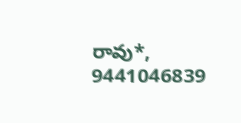రావు*, 9441046839